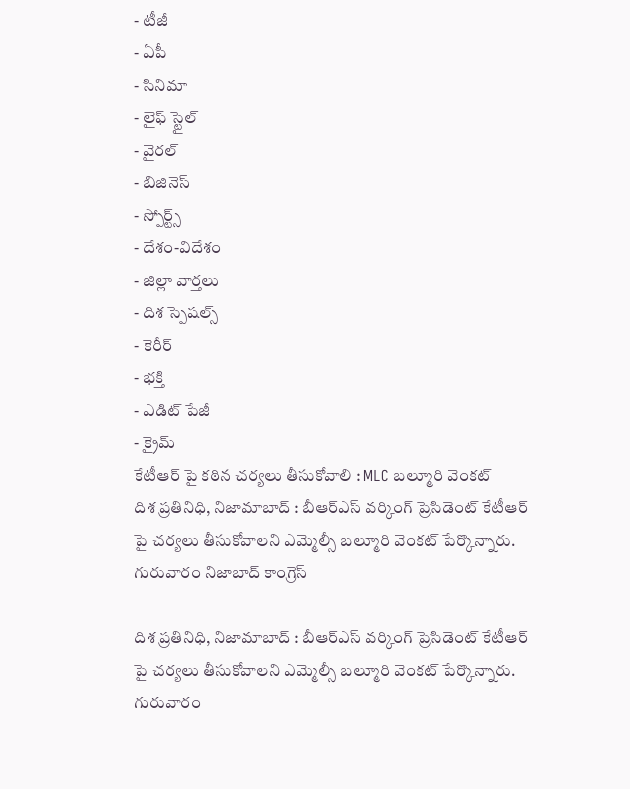- టీజీ
- ఏపీ
- సినిమా
- లైఫ్ స్టైల్
- వైరల్
- బిజినెస్
- స్పోర్ట్స్
- దేశం-విదేశం
- జిల్లా వార్తలు
- దిశ స్పెషల్స్
- కెరీర్
- భక్తి
- ఎడిట్ పేజీ
- క్రైమ్
కేటీఆర్ పై కఠిన చర్యలు తీసుకోవాలి : MLC బల్మూరి వెంకట్
దిశ ప్రతినిధి, నిజామాబాద్ : బీఆర్ఎస్ వర్కింగ్ ప్రెసిడెంట్ కేటీఆర్ పై చర్యలు తీసుకోవాలని ఎమ్మెల్సీ బల్మూరి వెంకట్ పేర్కొన్నారు. గురువారం నిజాబాద్ కాంగ్రెస్

దిశ ప్రతినిధి, నిజామాబాద్ : బీఆర్ఎస్ వర్కింగ్ ప్రెసిడెంట్ కేటీఆర్ పై చర్యలు తీసుకోవాలని ఎమ్మెల్సీ బల్మూరి వెంకట్ పేర్కొన్నారు. గురువారం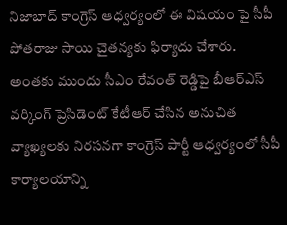నిజాబాద్ కాంగ్రెస్ ఆధ్వర్యంలో ఈ విషయం పై సీపీ పోతరాజు సాయి చైతన్యకు ఫిర్యాదు చేశారు. అంతకు ముందు సీఎం రేవంత్ రెడ్డిపై బీఆర్ఎస్ వర్కింగ్ ప్రెసిడెంట్ కేటీఆర్ చేసిన అనుచిత వ్యాఖ్యలకు నిరసనగా కాంగ్రెస్ పార్టీ ఆధ్వర్యంలో సీపీ కార్యాలయాన్ని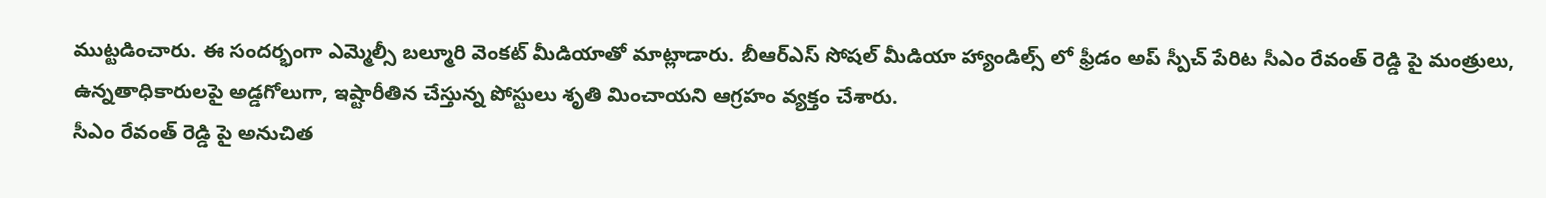ముట్టడించారు. ఈ సందర్భంగా ఎమ్మెల్సీ బల్మూరి వెంకట్ మీడియాతో మాట్లాడారు. బీఆర్ఎస్ సోషల్ మీడియా హ్యాండిల్స్ లో ఫ్రీడం అప్ స్పీచ్ పేరిట సీఎం రేవంత్ రెడ్డి పై మంత్రులు, ఉన్నతాధికారులపై అడ్డగోలుగా, ఇష్టారీతిన చేస్తున్న పోస్టులు శృతి మించాయని ఆగ్రహం వ్యక్తం చేశారు.
సీఎం రేవంత్ రెడ్డి పై అనుచిత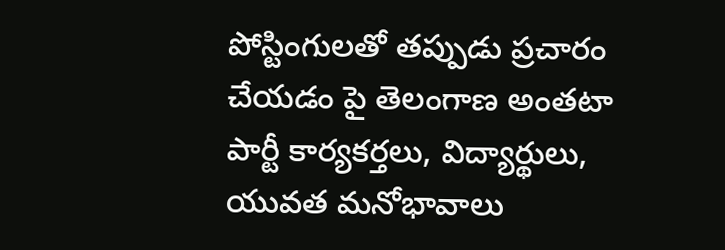పోస్టింగులతో తప్పుడు ప్రచారం చేయడం పై తెలంగాణ అంతటా పార్టీ కార్యకర్తలు, విద్యార్థులు, యువత మనోభావాలు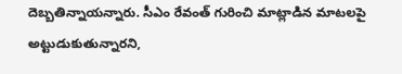దెబ్బతిన్నాయన్నారు. సీఎం రేవంత్ గురించి మాట్లాడిన మాటలపై అట్టుడుకుతున్నారని,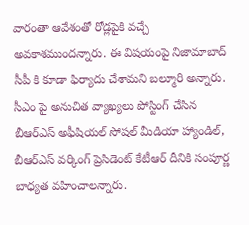వారంతా ఆవేశంతో రోడ్లపైకి వచ్చే అవకాశముందన్నారు. ఈ విషయంపై నిజామాబాద్ సీపీ కి కూడా ఫిర్యాదు చేశామని బల్మూరి అన్నారు. సీఎం పై అనుచిత వ్యాఖ్యలు పోస్టింగ్ చేసిన బీఆర్ఎస్ అఫీషియల్ సోషల్ మీడియా హ్యాండిల్, బీఆర్ఎస్ వర్కింగ్ ప్రెసిడెంట్ కేటీఆర్ దీనికి సంపూర్ణ బాధ్యత వహించాలన్నారు.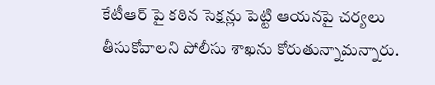కేటీఆర్ పై కఠిన సెక్షన్లు పెట్టి ఆయనపై చర్యలు తీసుకోవాలని పోలీసు శాఖను కోరుతున్నామన్నారు.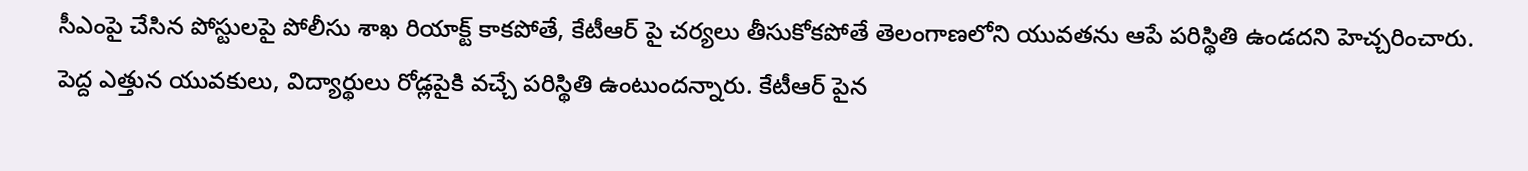సీఎంపై చేసిన పోస్టులపై పోలీసు శాఖ రియాక్ట్ కాకపోతే, కేటీఆర్ పై చర్యలు తీసుకోకపోతే తెలంగాణలోని యువతను ఆపే పరిస్థితి ఉండదని హెచ్చరించారు. పెద్ద ఎత్తున యువకులు, విద్యార్థులు రోడ్లపైకి వచ్చే పరిస్థితి ఉంటుందన్నారు. కేటీఆర్ పైన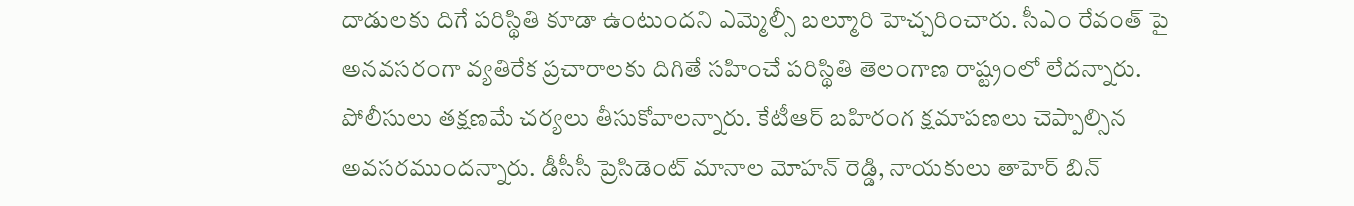దాడులకు దిగే పరిస్థితి కూడా ఉంటుందని ఎమ్మెల్సీ బల్మూరి హెచ్చరించారు. సీఎం రేవంత్ పై అనవసరంగా వ్యతిరేక ప్రచారాలకు దిగితే సహించే పరిస్థితి తెలంగాణ రాష్ట్రంలో లేదన్నారు. పోలీసులు తక్షణమే చర్యలు తీసుకోవాలన్నారు. కేటీఆర్ బహిరంగ క్షమాపణలు చెప్పాల్సిన అవసరముందన్నారు. డీసీసీ ప్రెసిడెంట్ మానాల మోహన్ రెడ్డి, నాయకులు తాహెర్ బిన్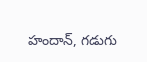హందాన్, గడుగు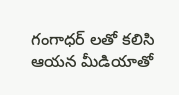గంగాధర్ లతో కలిసి ఆయన మీడియాతో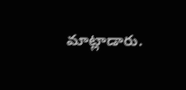మాట్లాడారు.